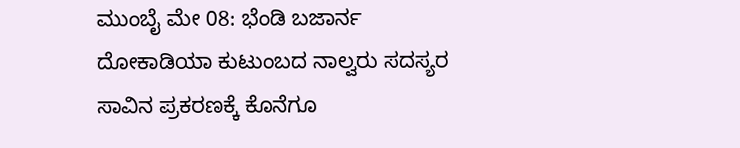ಮುಂಬೈ ಮೇ 08: ಭೆಂಡಿ ಬಜಾರ್ನ ದೋಕಾಡಿಯಾ ಕುಟುಂಬದ ನಾಲ್ವರು ಸದಸ್ಯರ ಸಾವಿನ ಪ್ರಕರಣಕ್ಕೆ ಕೊನೆಗೂ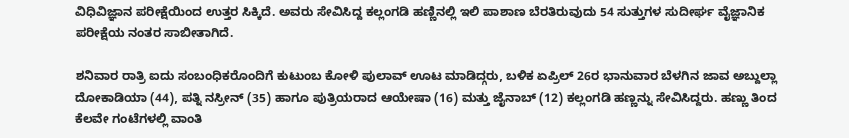ವಿಧಿವಿಜ್ಞಾನ ಪರೀಕ್ಷೆಯಿಂದ ಉತ್ತರ ಸಿಕ್ಕಿದೆ. ಅವರು ಸೇವಿಸಿದ್ದ ಕಲ್ಲಂಗಡಿ ಹಣ್ಣಿನಲ್ಲಿ ಇಲಿ ಪಾಶಾಣ ಬೆರತಿರುವುದು 54 ಸುತ್ತುಗಳ ಸುದೀರ್ಘ ವೈಜ್ಞಾನಿಕ ಪರೀಕ್ಷೆಯ ನಂತರ ಸಾಬೀತಾಗಿದೆ.

ಶನಿವಾರ ರಾತ್ರಿ ಐದು ಸಂಬಂಧಿಕರೊಂದಿಗೆ ಕುಟುಂಬ ಕೋಳಿ ಪುಲಾವ್ ಊಟ ಮಾಡಿದ್ಗರು, ಬಳಿಕ ಏಪ್ರಿಲ್ 26ರ ಭಾನುವಾರ ಬೆಳಗಿನ ಜಾವ ಅಬ್ದುಲ್ಲಾ ದೋಕಾಡಿಯಾ (44), ಪತ್ನಿ ನಸ್ರೀನ್ (35) ಹಾಗೂ ಪುತ್ರಿಯರಾದ ಆಯೇಷಾ (16) ಮತ್ತು ಜೈನಾಬ್ (12) ಕಲ್ಲಂಗಡಿ ಹಣ್ಣನ್ನು ಸೇವಿಸಿದ್ದರು. ಹಣ್ಣು ತಿಂದ ಕೆಲವೇ ಗಂಟೆಗಳಲ್ಲಿ ವಾಂತಿ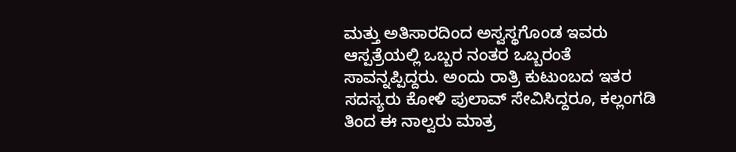ಮತ್ತು ಅತಿಸಾರದಿಂದ ಅಸ್ವಸ್ಥಗೊಂಡ ಇವರು ಆಸ್ಪತ್ರೆಯಲ್ಲಿ ಒಬ್ಬರ ನಂತರ ಒಬ್ಬರಂತೆ ಸಾವನ್ನಪ್ಪಿದ್ದರು. ಅಂದು ರಾತ್ರಿ ಕುಟುಂಬದ ಇತರ ಸದಸ್ಯರು ಕೋಳಿ ಪುಲಾವ್ ಸೇವಿಸಿದ್ದರೂ, ಕಲ್ಲಂಗಡಿ ತಿಂದ ಈ ನಾಲ್ವರು ಮಾತ್ರ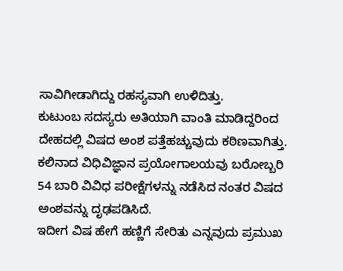ಸಾವಿಗೀಡಾಗಿದ್ದು ರಹಸ್ಯವಾಗಿ ಉಳಿದಿತ್ತು.
ಕುಟುಂಬ ಸದಸ್ಯರು ಅತಿಯಾಗಿ ವಾಂತಿ ಮಾಡಿದ್ದರಿಂದ ದೇಹದಲ್ಲಿ ವಿಷದ ಅಂಶ ಪತ್ತೆಹಚ್ಚುವುದು ಕಠಿಣವಾಗಿತ್ತು. ಕಲಿನಾದ ವಿಧಿವಿಜ್ಞಾನ ಪ್ರಯೋಗಾಲಯವು ಬರೋಬ್ಬರಿ 54 ಬಾರಿ ವಿವಿಧ ಪರೀಕ್ಷೆಗಳನ್ನು ನಡೆಸಿದ ನಂತರ ವಿಷದ ಅಂಶವನ್ನು ದೃಢಪಡಿಸಿದೆ.
ಇದೀಗ ವಿಷ ಹೇಗೆ ಹಣ್ಣಿಗೆ ಸೇರಿತು ಎನ್ನವುದು ಪ್ರಮುಖ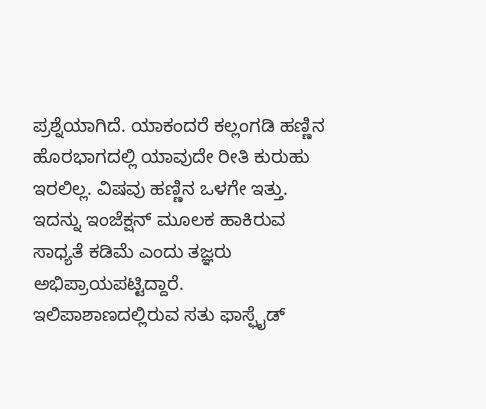ಪ್ರಶ್ನೆಯಾಗಿದೆ. ಯಾಕಂದರೆ ಕಲ್ಲಂಗಡಿ ಹಣ್ಣಿನ ಹೊರಭಾಗದಲ್ಲಿ ಯಾವುದೇ ರೀತಿ ಕುರುಹು ಇರಲಿಲ್ಲ. ವಿಷವು ಹಣ್ಣಿನ ಒಳಗೇ ಇತ್ತು. ಇದನ್ನು ಇಂಜೆಕ್ಷನ್ ಮೂಲಕ ಹಾಕಿರುವ ಸಾಧ್ಯತೆ ಕಡಿಮೆ ಎಂದು ತಜ್ಞರು ಅಭಿಪ್ರಾಯಪಟ್ಟಿದ್ದಾರೆ.
ಇಲಿಪಾಶಾಣದಲ್ಲಿರುವ ಸತು ಫಾಸ್ಫೈಡ್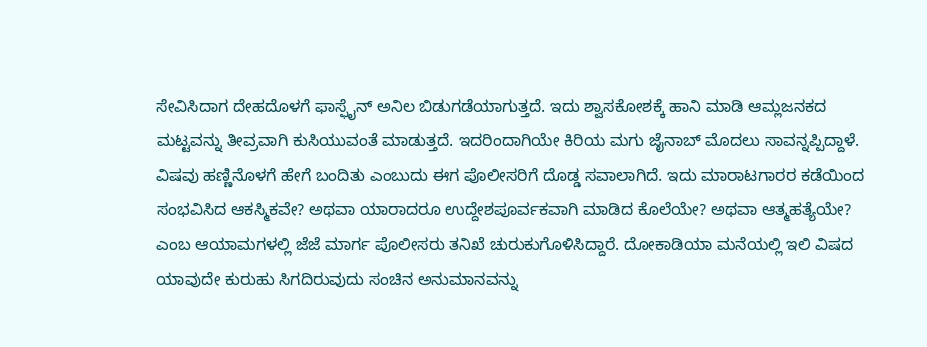ಸೇವಿಸಿದಾಗ ದೇಹದೊಳಗೆ ಫಾಸ್ಫೈನ್ ಅನಿಲ ಬಿಡುಗಡೆಯಾಗುತ್ತದೆ. ಇದು ಶ್ವಾಸಕೋಶಕ್ಕೆ ಹಾನಿ ಮಾಡಿ ಆಮ್ಲಜನಕದ ಮಟ್ಟವನ್ನು ತೀವ್ರವಾಗಿ ಕುಸಿಯುವಂತೆ ಮಾಡುತ್ತದೆ. ಇದರಿಂದಾಗಿಯೇ ಕಿರಿಯ ಮಗು ಜೈನಾಬ್ ಮೊದಲು ಸಾವನ್ನಪ್ಪಿದ್ದಾಳೆ. ವಿಷವು ಹಣ್ಣಿನೊಳಗೆ ಹೇಗೆ ಬಂದಿತು ಎಂಬುದು ಈಗ ಪೊಲೀಸರಿಗೆ ದೊಡ್ಡ ಸವಾಲಾಗಿದೆ. ಇದು ಮಾರಾಟಗಾರರ ಕಡೆಯಿಂದ ಸಂಭವಿಸಿದ ಆಕಸ್ಮಿಕವೇ? ಅಥವಾ ಯಾರಾದರೂ ಉದ್ದೇಶಪೂರ್ವಕವಾಗಿ ಮಾಡಿದ ಕೊಲೆಯೇ? ಅಥವಾ ಆತ್ಮಹತ್ಯೆಯೇ? ಎಂಬ ಆಯಾಮಗಳಲ್ಲಿ ಜೆಜೆ ಮಾರ್ಗ ಪೊಲೀಸರು ತನಿಖೆ ಚುರುಕುಗೊಳಿಸಿದ್ದಾರೆ. ದೋಕಾಡಿಯಾ ಮನೆಯಲ್ಲಿ ಇಲಿ ವಿಷದ ಯಾವುದೇ ಕುರುಹು ಸಿಗದಿರುವುದು ಸಂಚಿನ ಅನುಮಾನವನ್ನು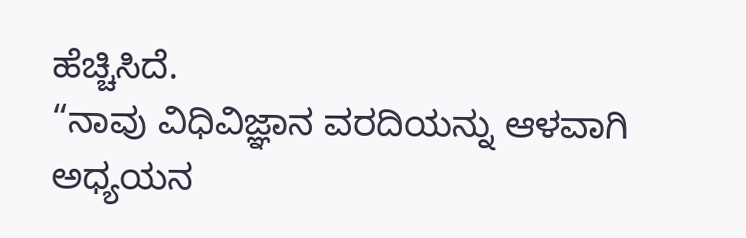ಹೆಚ್ಚಿಸಿದೆ.
“ನಾವು ವಿಧಿವಿಜ್ಞಾನ ವರದಿಯನ್ನು ಆಳವಾಗಿ ಅಧ್ಯಯನ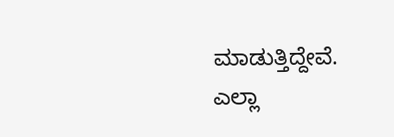ಮಾಡುತ್ತಿದ್ದೇವೆ. ಎಲ್ಲಾ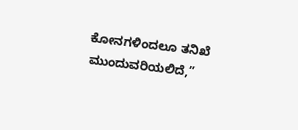ಕೋನಗಳಿಂದಲೂ ತನಿಖೆ ಮುಂದುವರಿಯಲಿದೆ,”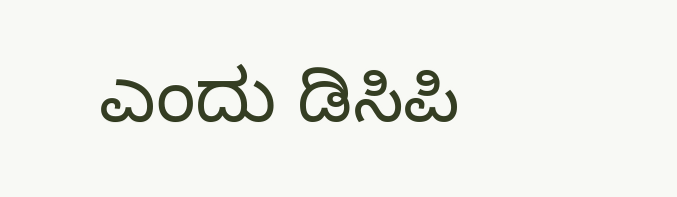ಎಂದು ಡಿಸಿಪಿ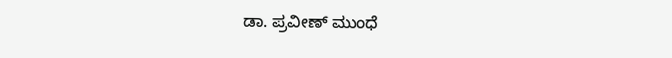ಡಾ. ಪ್ರವೀಣ್ ಮುಂಧೆ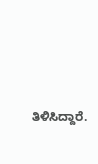ತಿಳಿಸಿದ್ದಾರೆ.